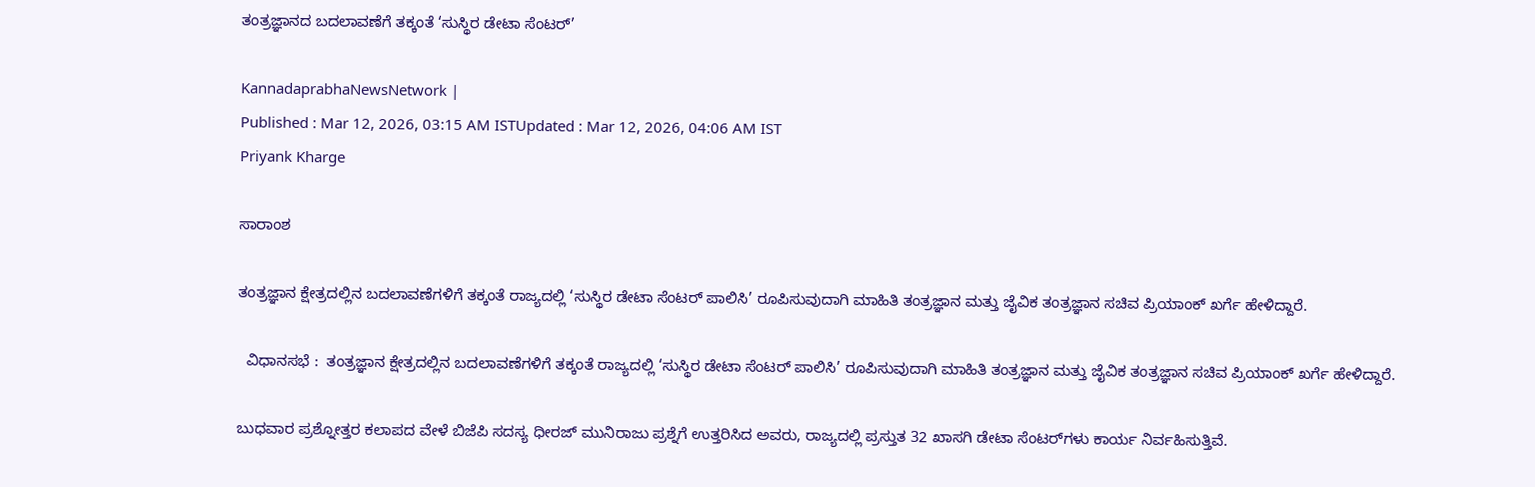ತಂತ್ರಜ್ಞಾನದ ಬದಲಾವಣೆಗೆ ತಕ್ಕಂತೆ ‘ಸುಸ್ಥಿರ ಡೇಟಾ ಸೆಂಟರ್‌’

KannadaprabhaNewsNetwork |
Published : Mar 12, 2026, 03:15 AM ISTUpdated : Mar 12, 2026, 04:06 AM IST
Priyank Kharge

ಸಾರಾಂಶ

ತಂತ್ರಜ್ಞಾನ ಕ್ಷೇತ್ರದಲ್ಲಿನ ಬದಲಾವಣೆಗಳಿಗೆ ತಕ್ಕಂತೆ ರಾಜ್ಯದಲ್ಲಿ ‘ಸುಸ್ಥಿರ ಡೇಟಾ ಸೆಂಟರ್‌ ಪಾಲಿಸಿ’ ರೂಪಿಸುವುದಾಗಿ ಮಾಹಿತಿ ತಂತ್ರಜ್ಞಾನ ಮತ್ತು ಜೈವಿಕ ತಂತ್ರಜ್ಞಾನ ಸಚಿವ ಪ್ರಿಯಾಂಕ್‌ ಖರ್ಗೆ ಹೇಳಿದ್ದಾರೆ.

  ವಿಧಾನಸಭೆ :  ತಂತ್ರಜ್ಞಾನ ಕ್ಷೇತ್ರದಲ್ಲಿನ ಬದಲಾವಣೆಗಳಿಗೆ ತಕ್ಕಂತೆ ರಾಜ್ಯದಲ್ಲಿ ‘ಸುಸ್ಥಿರ ಡೇಟಾ ಸೆಂಟರ್‌ ಪಾಲಿಸಿ’ ರೂಪಿಸುವುದಾಗಿ ಮಾಹಿತಿ ತಂತ್ರಜ್ಞಾನ ಮತ್ತು ಜೈವಿಕ ತಂತ್ರಜ್ಞಾನ ಸಚಿವ ಪ್ರಿಯಾಂಕ್‌ ಖರ್ಗೆ ಹೇಳಿದ್ದಾರೆ.

ಬುಧವಾರ ಪ್ರಶ್ನೋತ್ತರ ಕಲಾಪದ ವೇಳೆ ಬಿಜೆಪಿ ಸದಸ್ಯ ಧೀರಜ್‌ ಮುನಿರಾಜು ಪ್ರಶ್ನೆಗೆ ಉತ್ತರಿಸಿದ ಅವರು, ರಾಜ್ಯದಲ್ಲಿ ಪ್ರಸ್ತುತ 32 ಖಾಸಗಿ ಡೇಟಾ ಸೆಂಟರ್‌ಗಳು ಕಾರ್ಯ ನಿರ್ವಹಿಸುತ್ತಿವೆ.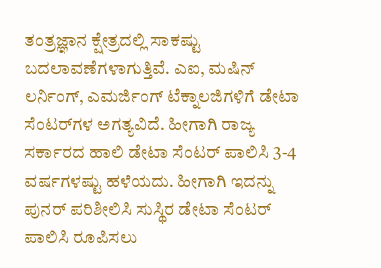ತಂತ್ರಜ್ಞಾನ ಕ್ಷೇತ್ರದಲ್ಲಿ ಸಾಕಷ್ಟು ಬದಲಾವಣೆಗಳಾಗುತ್ತಿವೆ. ಎಐ, ಮಷಿನ್‌ ಲರ್ನಿಂಗ್, ಎಮರ್ಜಿಂಗ್‌ ಟೆಕ್ನಾಲಜಿಗಳಿಗೆ ಡೇಟಾ ಸೆಂಟರ್‌ಗಳ ಅಗತ್ಯವಿದೆ. ಹೀಗಾಗಿ ರಾಜ್ಯ ಸರ್ಕಾರದ ಹಾಲಿ ಡೇಟಾ ಸೆಂಟರ್‌ ಪಾಲಿಸಿ 3-4 ವರ್ಷಗಳಷ್ಟು ಹಳೆಯದು. ಹೀಗಾಗಿ ಇದನ್ನು ಪುನರ್‌ ಪರಿಶೀಲಿಸಿ ಸುಸ್ಥಿರ ಡೇಟಾ ಸೆಂಟರ್‌ ಪಾಲಿಸಿ ರೂಪಿಸಲು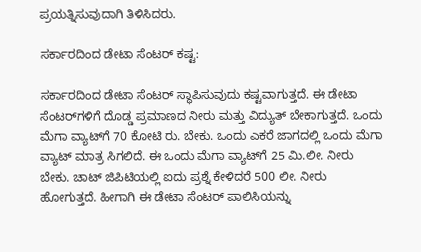ಪ್ರಯತ್ನಿಸುವುದಾಗಿ ತಿಳಿಸಿದರು.

ಸರ್ಕಾರದಿಂದ ಡೇಟಾ ಸೆಂಟರ್‌ ಕಷ್ಟ:

ಸರ್ಕಾರದಿಂದ ಡೇಟಾ ಸೆಂಟರ್‌ ಸ್ಥಾಪಿಸುವುದು ಕಷ್ಟವಾಗುತ್ತದೆ. ಈ ಡೇಟಾ ಸೆಂಟರ್‌ಗಳಿಗೆ ದೊಡ್ಡ ಪ್ರಮಾಣದ ನೀರು ಮತ್ತು ವಿದ್ಯುತ್‌ ಬೇಕಾಗುತ್ತದೆ. ಒಂದು ಮೆಗಾ ವ್ಯಾಟ್‌ಗೆ 70 ಕೋಟಿ ರು. ಬೇಕು. ಒಂದು ಎಕರೆ ಜಾಗದಲ್ಲಿ ಒಂದು ಮೆಗಾ ವ್ಯಾಟ್‌ ಮಾತ್ರ ಸಿಗಲಿದೆ. ಈ ಒಂದು ಮೆಗಾ ವ್ಯಾಟ್‌ಗೆ 25 ಮಿ.ಲೀ. ನೀರು ಬೇಕು. ಚಾಟ್‌ ಜಿಪಿಟಿಯಲ್ಲಿ ಐದು ಪ್ರಶ್ನೆ ಕೇಳಿದರೆ 500 ಲೀ. ನೀರು ಹೋಗುತ್ತದೆ. ಹೀಗಾಗಿ ಈ ಡೇಟಾ ಸೆಂಟರ್‌ ಪಾಲಿಸಿಯನ್ನು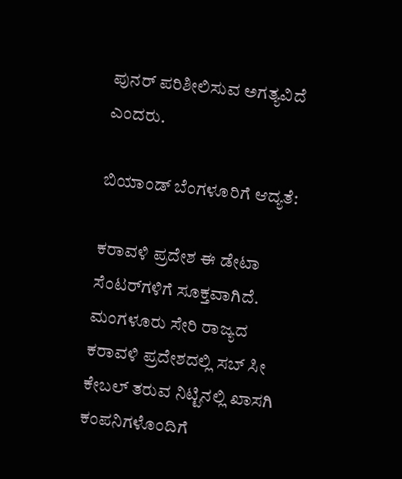ಪುನರ್‌ ಪರಿಶೀಲಿಸುವ ಅಗತ್ಯವಿದೆ ಎಂದರು.

ಬಿಯಾಂಡ್‌ ಬೆಂಗಳೂರಿಗೆ ಆದ್ಯತೆ:

ಕರಾವಳಿ ಪ್ರದೇಶ ಈ ಡೇಟಾ ಸೆಂಟರ್‌ಗಳಿಗೆ ಸೂಕ್ತವಾಗಿದೆ. ಮಂಗಳೂರು ಸೇರಿ ರಾಜ್ಯದ ಕರಾವಳಿ ಪ್ರದೇಶದಲ್ಲಿ ಸಬ್‌ ಸೀ ಕೇಬಲ್ ತರುವ ನಿಟ್ಟಿನಲ್ಲಿ ಖಾಸಗಿ ಕಂಪನಿಗಳೊಂದಿಗೆ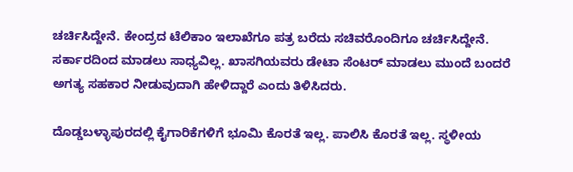ಚರ್ಚಿಸಿದ್ದೇನೆ. ಕೇಂದ್ರದ ಟೆಲಿಕಾಂ ಇಲಾಖೆಗೂ ಪತ್ರ ಬರೆದು ಸಚಿವರೊಂದಿಗೂ ಚರ್ಚಿಸಿದ್ದೇನೆ. ಸರ್ಕಾರದಿಂದ ಮಾಡಲು ಸಾಧ್ಯವಿಲ್ಲ. ಖಾಸಗಿಯವರು ಡೇಟಾ ಸೆಂಟರ್‌ ಮಾಡಲು ಮುಂದೆ ಬಂದರೆ ಅಗತ್ಯ ಸಹಕಾರ ನೀಡುವುದಾಗಿ ಹೇಳಿದ್ದಾರೆ ಎಂದು ತಿಳಿಸಿದರು.

ದೊಡ್ಡಬಳ್ಳಾಪುರದಲ್ಲಿ ಕೈಗಾರಿಕೆಗಳಿಗೆ ಭೂಮಿ ಕೊರತೆ ಇಲ್ಲ. ಪಾಲಿಸಿ ಕೊರತೆ ಇಲ್ಲ. ಸ್ಥಳೀಯ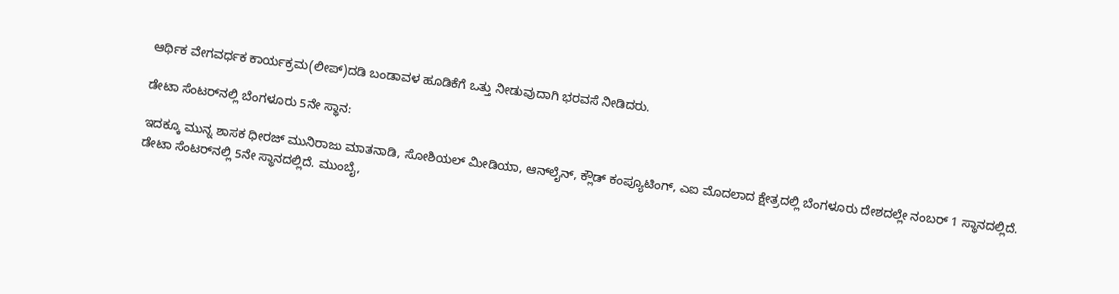ಆರ್ಥಿಕ ವೇಗವರ್ಧಕ ಕಾರ್ಯಕ್ರಮ(ಲೀಪ್‌)ದಡಿ ಬಂಡಾವಳ ಹೂಡಿಕೆಗೆ ಒತ್ತು ನೀಡುವುದಾಗಿ ಭರವಸೆ ನೀಡಿದರು.

ಡೇಟಾ ಸೆಂಟರ್‌ನಲ್ಲಿ ಬೆಂಗಳೂರು 5ನೇ ಸ್ಥಾನ:

ಇದಕ್ಕೂ ಮುನ್ನ ಶಾಸಕ ಧೀರಜ್‌ ಮುನಿರಾಜು ಮಾತನಾಡಿ, ಸೋಶಿಯಲ್‌ ಮೀಡಿಯಾ, ಆನ್‌ಲೈನ್‌, ಕ್ಲೌಡ್‌ ಕಂಪ್ಯೂಟಿಂಗ್‌, ಎಐ ಮೊದಲಾದ ಕ್ಷೇತ್ರದಲ್ಲಿ ಬೆಂಗಳೂರು ದೇಶದಲ್ಲೇ ನಂಬರ್‌ 1 ಸ್ಥಾನದಲ್ಲಿದೆ. ಡೇಟಾ ಸೆಂಟರ್‌ನಲ್ಲಿ 5ನೇ ಸ್ಥಾನದಲ್ಲಿದೆ. ಮುಂಬೈ,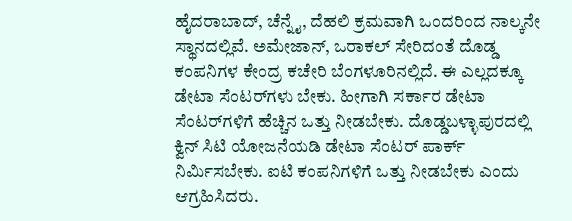ಹೈದರಾಬಾದ್‌, ಚೆನ್ನೈ, ದೆಹಲಿ ಕ್ರಮವಾಗಿ ಒಂದರಿಂದ ನಾಲ್ಕನೇ ಸ್ಥಾನದಲ್ಲಿವೆ. ಅಮೇಜಾನ್‌, ಒರಾಕಲ್ ಸೇರಿದಂತೆ ದೊಡ್ಡ ಕಂಪನಿಗಳ ಕೇಂದ್ರ ಕಚೇರಿ ಬೆಂಗಳೂರಿನಲ್ಲಿದೆ. ಈ ಎಲ್ಲದಕ್ಕೂ ಡೇಟಾ ಸೆಂಟರ್‌ಗಳು ಬೇಕು. ಹೀಗಾಗಿ ಸರ್ಕಾರ ಡೇಟಾ ಸೆಂಟರ್‌ಗಳಿಗೆ ಹೆಚ್ಚಿನ ಒತ್ತು ನೀಡಬೇಕು. ದೊಡ್ಡಬಳ್ಳಾಪುರದಲ್ಲಿ ಕ್ವಿನ್‌ ಸಿಟಿ ಯೋಜನೆಯಡಿ ಡೇಟಾ ಸೆಂಟರ್‌ ಪಾರ್ಕ್‌ ನಿರ್ಮಿಸಬೇಕು. ಐಟಿ ಕಂಪನಿಗಳಿಗೆ ಒತ್ತು ನೀಡಬೇಕು ಎಂದು ಆಗ್ರಹಿಸಿದರು.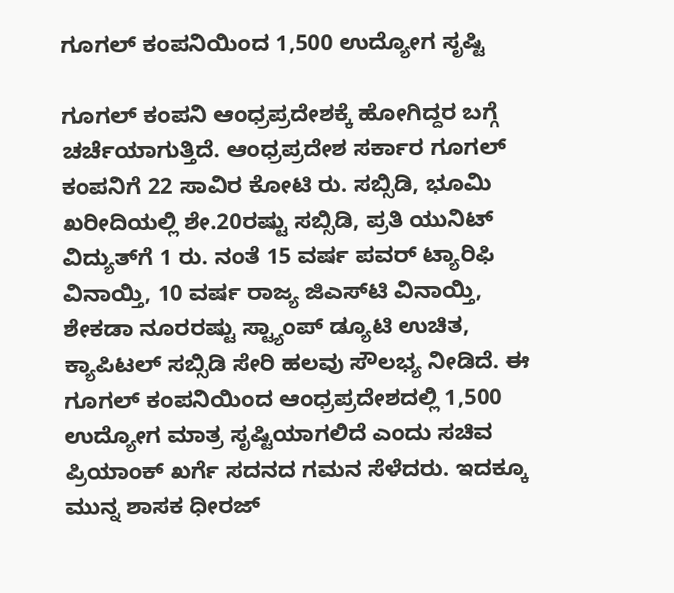ಗೂಗಲ್‌ ಕಂಪನಿಯಿಂದ 1,500 ಉದ್ಯೋಗ ಸೃಷ್ಟಿ

ಗೂಗಲ್‌ ಕಂಪನಿ ಆಂಧ್ರಪ್ರದೇಶಕ್ಕೆ ಹೋಗಿದ್ದರ ಬಗ್ಗೆ ಚರ್ಚೆಯಾಗುತ್ತಿದೆ. ಆಂಧ್ರಪ್ರದೇಶ ಸರ್ಕಾರ ಗೂಗಲ್‌ ಕಂಪನಿಗೆ 22 ಸಾವಿರ ಕೋಟಿ ರು. ಸಬ್ಸಿಡಿ, ಭೂಮಿ ಖರೀದಿಯಲ್ಲಿ ಶೇ.20ರಷ್ಟು ಸಬ್ಸಿಡಿ, ಪ್ರತಿ ಯುನಿಟ್‌ ವಿದ್ಯುತ್‌ಗೆ 1 ರು. ನಂತೆ 15 ವರ್ಷ ಪವರ್ ಟ್ಯಾರಿಫಿ ವಿನಾಯ್ತಿ, 10 ವರ್ಷ ರಾಜ್ಯ ಜಿಎಸ್‌ಟಿ ವಿನಾಯ್ತಿ, ಶೇಕಡಾ ನೂರರಷ್ಟು ಸ್ಟ್ಯಾಂಪ್‌ ಡ್ಯೂಟಿ ಉಚಿತ, ಕ್ಯಾಪಿಟಲ್‌ ಸಬ್ಸಿಡಿ ಸೇರಿ ಹಲವು ಸೌಲಭ್ಯ ನೀಡಿದೆ. ಈ ಗೂಗಲ್‌ ಕಂಪನಿಯಿಂದ ಆಂಧ್ರಪ್ರದೇಶದಲ್ಲಿ 1,500 ಉದ್ಯೋಗ ಮಾತ್ರ ಸೃಷ್ಟಿಯಾಗಲಿದೆ ಎಂದು ಸಚಿವ ಪ್ರಿಯಾಂಕ್ ಖರ್ಗೆ ಸದನದ ಗಮನ ಸೆಳೆದರು. ಇದಕ್ಕೂ ಮುನ್ನ ಶಾಸಕ ಧೀರಜ್‌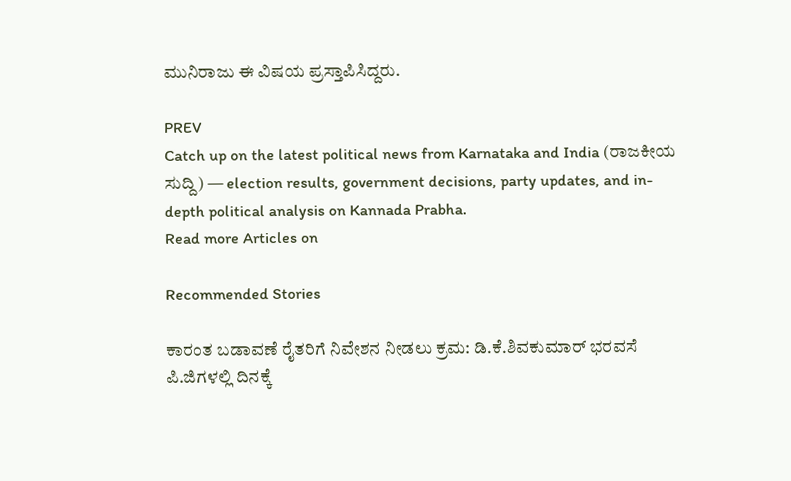ಮುನಿರಾಜು ಈ ವಿಷಯ ಪ್ರಸ್ತಾಪಿಸಿದ್ದರು.

PREV
Catch up on the latest political news from Karnataka and India (ರಾಜಕೀಯ ಸುದ್ದಿ) — election results, government decisions, party updates, and in-depth political analysis on Kannada Prabha.
Read more Articles on

Recommended Stories

ಕಾರಂತ ಬಡಾವಣೆ ರೈತರಿಗೆ ನಿವೇಶನ ನೀಡಲು ಕ್ರಮ: ಡಿ.ಕೆ.ಶಿವಕುಮಾರ್‌ ಭರವಸೆ
ಪಿ.ಜಿಗಳಲ್ಲಿ ದಿನಕ್ಕೆ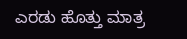ಎರಡು ಹೊತ್ತು ಮಾತ್ರ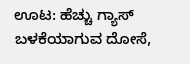ಊಟ: ಹೆಚ್ಚು ಗ್ಯಾಸ್ ಬಳಕೆಯಾಗುವ ದೋಸೆ,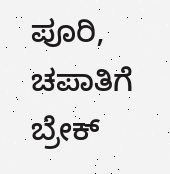ಪೂರಿ, ಚಪಾತಿಗೆ ಬ್ರೇಕ್